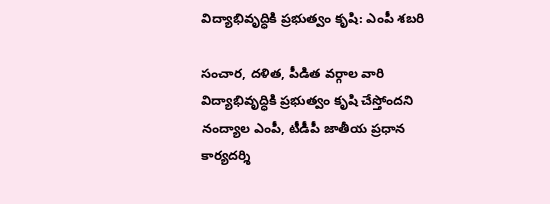విద్యాభివృద్ధికి ప్రభుత్వం కృషి: ఎంపీ శబరి

సంచార, దళిత, పీడిత వర్గాల వారి విద్యాభివృద్ధికి ప్రభుత్వం కృషి చేస్తోందని నంద్యాల ఎంపీ, టీడీపీ జాతీయ ప్రధాన కార్యదర్శి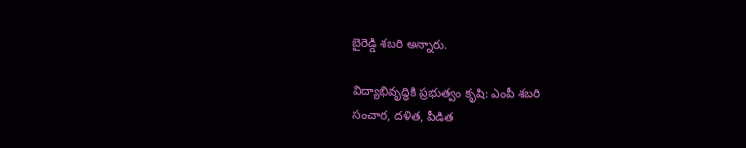బైరెడ్డి శబరి అన్నారు.

విద్యాభివృద్ధికి ప్రభుత్వం కృషి: ఎంపీ శబరి
సంచార, దళిత, పీడిత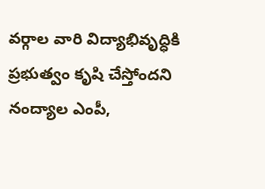వర్గాల వారి విద్యాభివృద్ధికి ప్రభుత్వం కృషి చేస్తోందని నంద్యాల ఎంపీ,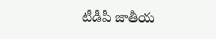టీడీపీ జాతీయ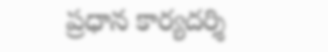ప్రధాన కార్యదర్శి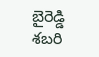బైరెడ్డి శబరి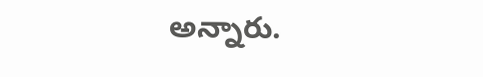అన్నారు.